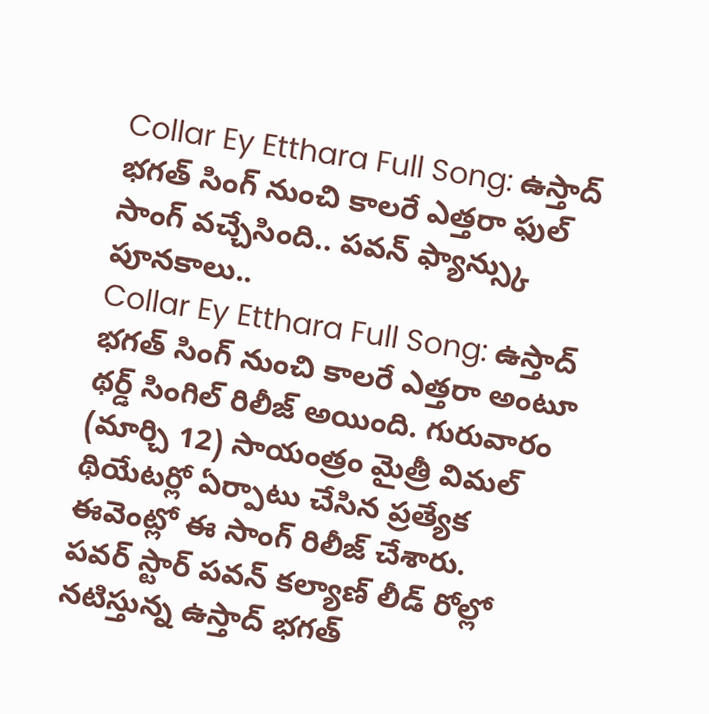Collar Ey Etthara Full Song: ఉస్తాద్ భగత్ సింగ్ నుంచి కాలరే ఎత్తరా ఫుల్ సాంగ్ వచ్చేసింది.. పవన్ ఫ్యాన్స్కు పూనకాలు..
Collar Ey Etthara Full Song: ఉస్తాద్ భగత్ సింగ్ నుంచి కాలరే ఎత్తరా అంటూ థర్డ్ సింగిల్ రిలీజ్ అయింది. గురువారం (మార్చి 12) సాయంత్రం మైత్రీ విమల్ థియేటర్లో ఏర్పాటు చేసిన ప్రత్యేక ఈవెంట్లో ఈ సాంగ్ రిలీజ్ చేశారు.
పవర్ స్టార్ పవన్ కల్యాణ్ లీడ్ రోల్లో నటిస్తున్న ఉస్తాద్ భగత్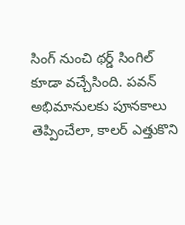సింగ్ నుంచి థర్డ్ సింగిల్ కూడా వచ్చేసింది. పవన్ అభిమానులకు పూనకాలు తెప్పించేలా, కాలర్ ఎత్తుకొని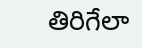తిరిగేలా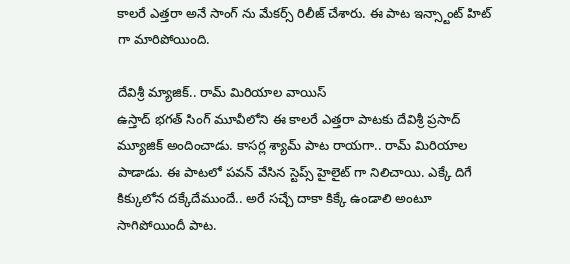కాలరే ఎత్తరా అనే సాంగ్ ను మేకర్స్ రిలీజ్ చేశారు. ఈ పాట ఇన్స్టాంట్ హిట్ గా మారిపోయింది.

దేవిశ్రీ మ్యాజిక్.. రామ్ మిరియాల వాయిస్
ఉస్తాద్ భగత్ సింగ్ మూవీలోని ఈ కాలరే ఎత్తరా పాటకు దేవిశ్రీ ప్రసాద్ మ్యూజిక్ అందించాడు. కాసర్ల శ్యామ్ పాట రాయగా.. రామ్ మిరియాల పాడాడు. ఈ పాటలో పవన్ వేసిన స్టెప్స్ హైలైట్ గా నిలిచాయి. ఎక్కే దిగే కిక్కులోన దక్కేదేముందే.. అరే సచ్చే దాకా కిక్కే ఉండాలి అంటూ సాగిపోయిందీ పాట.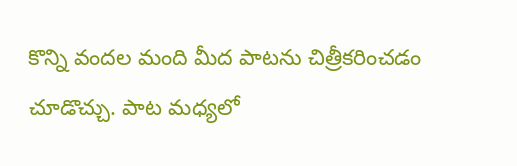కొన్ని వందల మంది మీద పాటను చిత్రీకరించడం చూడొచ్చు. పాట మధ్యలో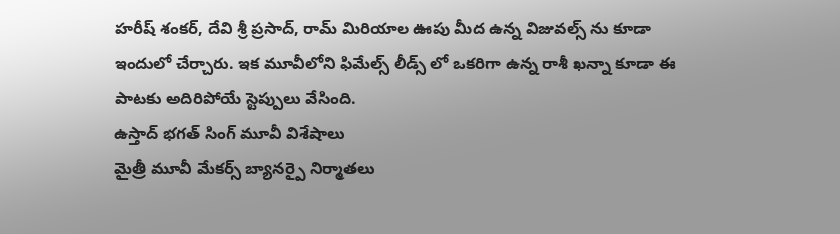హరీష్ శంకర్, దేవి శ్రీ ప్రసాద్, రామ్ మిరియాల ఊపు మీద ఉన్న విజువల్స్ ను కూడా ఇందులో చేర్చారు. ఇక మూవీలోని ఫిమేల్స్ లీడ్స్ లో ఒకరిగా ఉన్న రాశీ ఖన్నా కూడా ఈ పాటకు అదిరిపోయే స్టెప్పులు వేసింది.
ఉస్తాద్ భగత్ సింగ్ మూవీ విశేషాలు
మైత్రీ మూవీ మేకర్స్ బ్యానర్పై నిర్మాతలు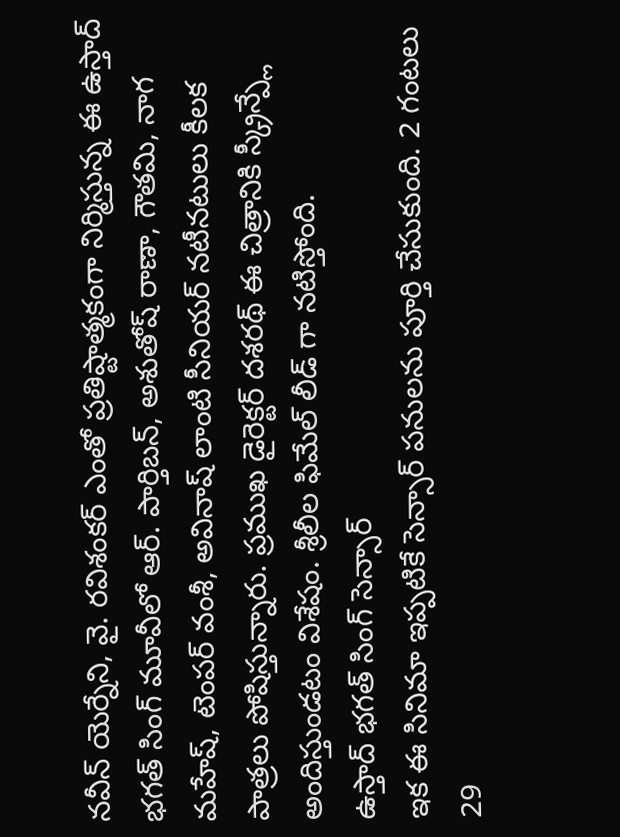నవీన్ యెర్నేని, వై. రవిశంకర్ ఎంతో ప్రతిష్టాత్మకంగా నిర్మిస్తున్న ఈ ఉస్తాద్ భగత్ సింగ్ మూవీలో ఆర్. పార్తిబన్, అశుతోష్ రాణా, గౌతమి, నాగ మహేష్, టెంపర్ వంశీ, అవినాష్ లాంటి సీనియర్ నటీనటులు కీలక పాత్రలు పోషిస్తున్నారు. ప్రముఖ డైరెక్టర్ దశరథ్ ఈ చిత్రానికి స్క్రీన్ప్లే అందిస్తుండటం విశేషం. శ్రీలీల ఫిమేల్ లీడ్ గా నటిస్తోంది.
ఉస్తాద్ భగత్ సింగ్ సెన్సార్
ఇక ఈ సినిమా ఇప్పటికే సెన్సార్ పనులను పూర్తి చేసుకుంది. 2 గంటలు 29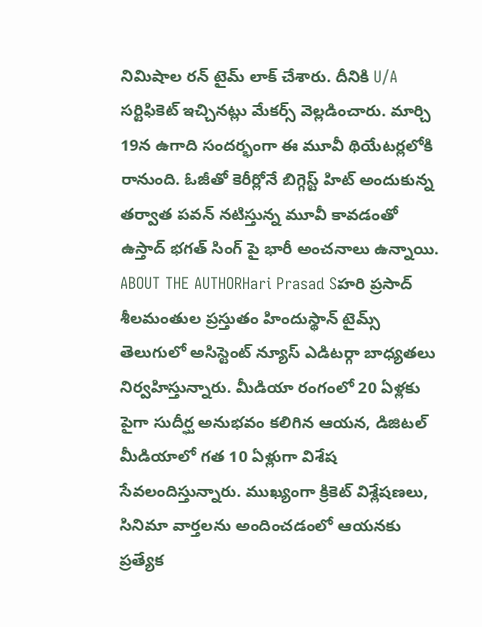నిమిషాల రన్ టైమ్ లాక్ చేశారు. దీనికి U/A సర్టిఫికెట్ ఇచ్చినట్లు మేకర్స్ వెల్లడించారు. మార్చి 19న ఉగాది సందర్భంగా ఈ మూవీ థియేటర్లలోకి రానుంది. ఓజీతో కెరీర్లోనే బిగ్గెస్ట్ హిట్ అందుకున్న తర్వాత పవన్ నటిస్తున్న మూవీ కావడంతో ఉస్తాద్ భగత్ సింగ్ పై భారీ అంచనాలు ఉన్నాయి.
ABOUT THE AUTHORHari Prasad Sహరి ప్రసాద్ శీలమంతుల ప్రస్తుతం హిందుస్థాన్ టైమ్స్ తెలుగులో అసిస్టెంట్ న్యూస్ ఎడిటర్గా బాధ్యతలు నిర్వహిస్తున్నారు. మీడియా రంగంలో 20 ఏళ్లకు పైగా సుదీర్ఘ అనుభవం కలిగిన ఆయన, డిజిటల్ మీడియాలో గత 10 ఏళ్లుగా విశేష సేవలందిస్తున్నారు. ముఖ్యంగా క్రికెట్ విశ్లేషణలు, సినిమా వార్తలను అందించడంలో ఆయనకు ప్రత్యేక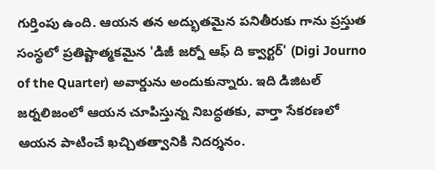గుర్తింపు ఉంది. ఆయన తన అద్భుతమైన పనితీరుకు గాను ప్రస్తుత సంస్థలో ప్రతిష్టాత్మకమైన 'డిజీ జర్నో ఆఫ్ ది క్వార్టర్' (Digi Journo of the Quarter) అవార్డును అందుకున్నారు. ఇది డిజిటల్ జర్నలిజంలో ఆయన చూపిస్తున్న నిబద్ధతకు, వార్తా సేకరణలో ఆయన పాటించే ఖచ్చితత్వానికి నిదర్శనం.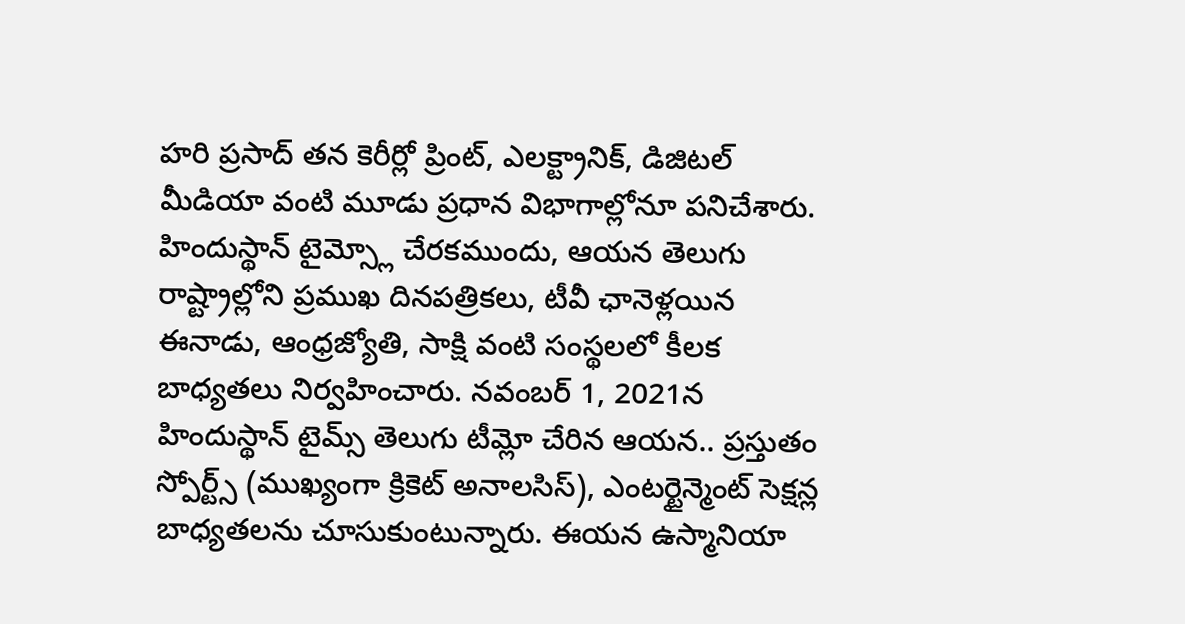హరి ప్రసాద్ తన కెరీర్లో ప్రింట్, ఎలక్ట్రానిక్, డిజిటల్ మీడియా వంటి మూడు ప్రధాన విభాగాల్లోనూ పనిచేశారు. హిందుస్థాన్ టైమ్స్లో చేరకముందు, ఆయన తెలుగు రాష్ట్రాల్లోని ప్రముఖ దినపత్రికలు, టీవీ ఛానెళ్లయిన ఈనాడు, ఆంధ్రజ్యోతి, సాక్షి వంటి సంస్థలలో కీలక బాధ్యతలు నిర్వహించారు. నవంబర్ 1, 2021న హిందుస్థాన్ టైమ్స్ తెలుగు టీమ్లో చేరిన ఆయన.. ప్రస్తుతం స్పోర్ట్స్ (ముఖ్యంగా క్రికెట్ అనాలసిస్), ఎంటర్టైన్మెంట్ సెక్షన్ల బాధ్యతలను చూసుకుంటున్నారు. ఈయన ఉస్మానియా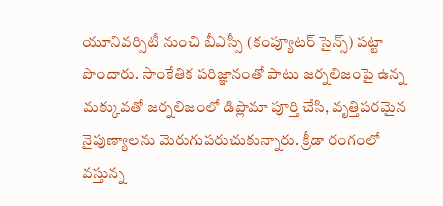యూనివర్సిటీ నుంచి బీఎస్సీ (కంప్యూటర్ సైన్స్) పట్టా పొందారు. సాంకేతిక పరిజ్ఞానంతో పాటు జర్నలిజంపై ఉన్న మక్కువతో జర్నలిజంలో డిప్లొమా పూర్తి చేసి, వృత్తిపరమైన నైపుణ్యాలను మెరుగుపరుచుకున్నారు. క్రీడా రంగంలో వస్తున్న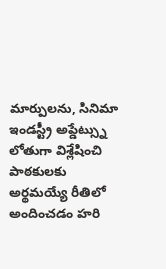మార్పులను, సినిమా ఇండస్ట్రీ అప్డేట్స్ను లోతుగా విశ్లేషించి పాఠకులకు అర్థమయ్యే రీతిలో అందించడం హరి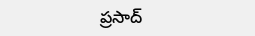ప్రసాద్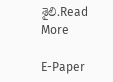శైలి.Read More

E-Paper